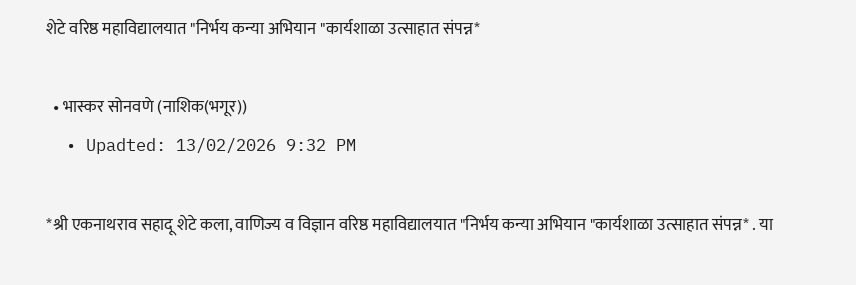शेटे वरिष्ठ महाविद्यालयात "निर्भय कन्या अभियान "कार्यशाळा उत्साहात संपन्न*

  • भास्कर सोनवणे (नाशिक(भगूर))
  • Upadted: 13/02/2026 9:32 PM

*श्री एकनाथराव सहादू शेटे कला, वाणिज्य व विज्ञान वरिष्ठ महाविद्यालयात "निर्भय कन्या अभियान "कार्यशाळा उत्साहात संपन्न* . या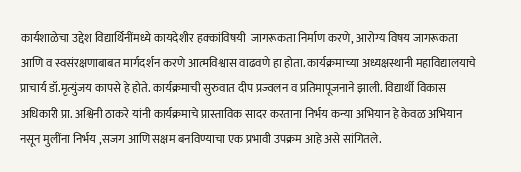कार्यशाळेचा उद्देश विद्यार्थिनींमध्ये कायदेशीर हक्कांविषयी  जागरूकता निर्माण करणे, आरोग्य विषय जागरूकता आणि व स्वसंरक्षणाबाबत मार्गदर्शन करणे आत्मविश्वास वाढवणे हा होता. कार्यक्रमाच्या अध्यक्षस्थानी महाविद्यालयाचे प्राचार्य डॉ.मृत्युंजय कापसे हे होते. कार्यक्रमाची सुरुवात दीप प्रज्वलन व प्रतिमापूजनाने झाली. विद्यार्थी विकास अधिकारी प्रा. अश्विनी ठाकरे यांनी कार्यक्रमाचे प्रास्ताविक सादर करताना निर्भय कन्या अभियान हे केवळ अभियान नसून मुलींना निर्भय ,सजग आणि सक्षम बनविण्याचा एक प्रभावी उपक्रम आहे असे सांगितले.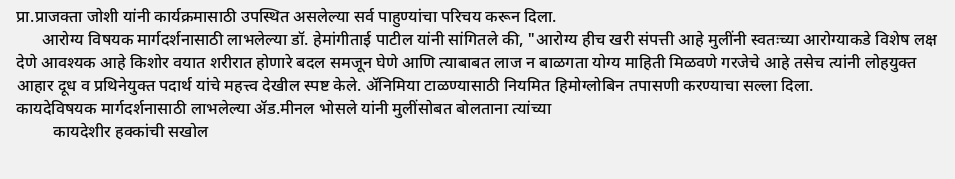प्रा.प्राजक्ता जोशी यांनी कार्यक्रमासाठी उपस्थित असलेल्या सर्व पाहुण्यांचा परिचय करून दिला.
      आरोग्य विषयक मार्गदर्शनासाठी लाभलेल्या डॉ. हेमांगीताई पाटील यांनी सांगितले की, "आरोग्य हीच खरी संपत्ती आहे मुलींनी स्वतःच्या आरोग्याकडे विशेष लक्ष देणे आवश्यक आहे किशोर वयात शरीरात होणारे बदल समजून घेणे आणि त्याबाबत लाज न बाळगता योग्य माहिती मिळवणे गरजेचे आहे तसेच त्यांनी लोहयुक्त आहार दूध व प्रथिनेयुक्त पदार्थ यांचे महत्त्व देखील स्पष्ट केले. ॲनिमिया टाळण्यासाठी नियमित हिमोग्लोबिन तपासणी करण्याचा सल्ला दिला.                कायदेविषयक मार्गदर्शनासाठी लाभलेल्या ॲड.मीनल भोसले यांनी मुलींसोबत बोलताना त्यांच्या
         कायदेशीर हक्कांची सखोल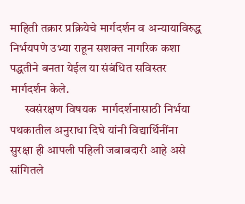माहिती तक्रार प्रक्रियेचे मार्गदर्शन व अन्यायाविरुद्ध निर्भयपणे उभ्या राहून सशक्त नागरिक कशा पद्धतीने बनता येईल या संबंधित सविस्तर मार्गदर्शन केले.
      स्वसंरक्षण विषयक  मार्गदर्शनासाठी निर्भया पथकातील अनुराधा दिघे यांनी विद्यार्थिनींना  सुरक्षा ही आपली पहिली जबाबदारी आहे असे सांगितले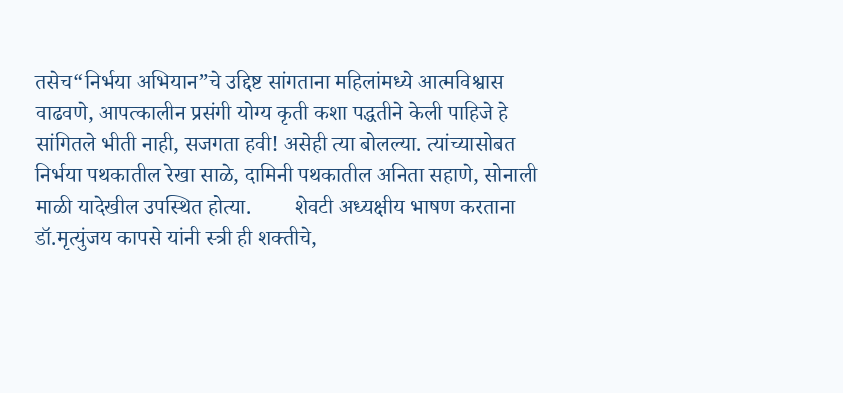तसेच“निर्भया अभियान”चे उद्दिष्ट सांगताना महिलांमध्ये आत्मविश्वास वाढवणे, आपत्कालीन प्रसंगी योग्य कृती कशा पद्धतीने केली पाहिजे हे सांगितले भीती नाही, सजगता हवी! असेही त्या बोलल्या. त्यांच्यासोबत निर्भया पथकातील रेखा साळे, दामिनी पथकातील अनिता सहाणे, सोनाली माळी यादेखील उपस्थित होत्या.        शेवटी अध्यक्षीय भाषण करताना डॉ.मृत्युंजय कापसे यांनी स्त्री ही शक्तीचे,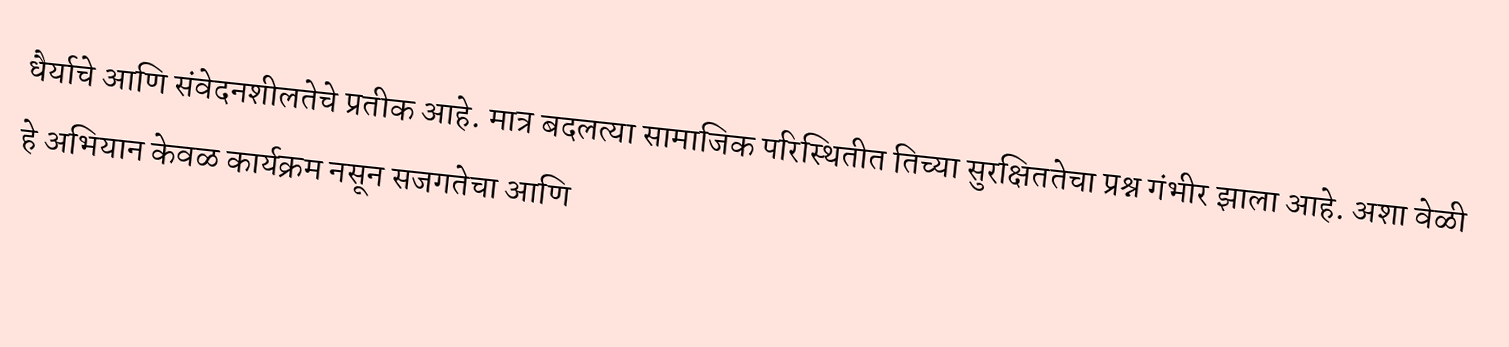धैर्याचे आणि संवेदनशीलतेचे प्रतीक आहे. मात्र बदलत्या सामाजिक परिस्थितीत तिच्या सुरक्षिततेचा प्रश्न गंभीर झाला आहे. अशा वेळी हे अभियान केवळ कार्यक्रम नसून सजगतेचा आणि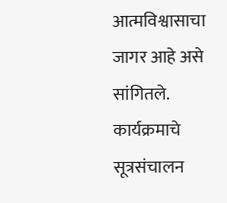आत्मविश्वासाचा जागर आहे असे सांगितले. कार्यक्रमाचे सूत्रसंचालन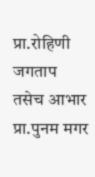प्रा.रोहिणी जगताप तसेच आभार प्रा.पुनम मगर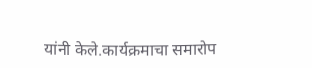यांनी केले.कार्यक्रमाचा समारोप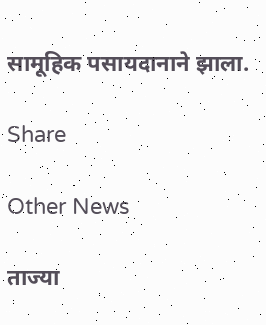सामूहिक पसायदानाने झाला.

Share

Other News

ताज्या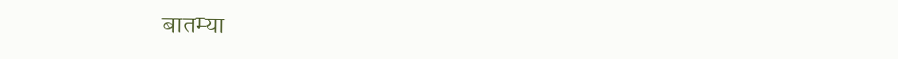बातम्या